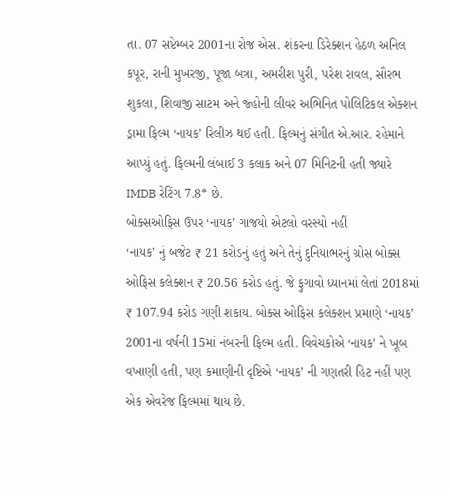તા. 07 સપ્ટેમ્બર 2001ના રોજ એસ. શંકરના ડિરેક્શન હેઠળ અનિલ કપૂર, રાની મુખરજી, પૂજા બત્રા, અમરીશ પુરી, પરેશ રાવલ, સૌરભ શુકલા, શિવાજી સાટમ અને જ્હોની લીવર અભિનિત પોલિટિકલ એક્શન ડ્રામા ફિલ્મ ‘નાયક’ રિલીઝ થઈ હતી. ફિલ્મનું સંગીત એ.આર. રહેમાને આપ્યું હતું. ફિલ્મની લંબાઈ 3 કલાક અને 07 મિનિટની હતી જ્યારે IMDB રેટિંગ 7.8* છે.
બોક્સઓફિસ ઉપર ‘નાયક’ ગાજયો એટલો વરસ્યો નહીં
‘નાયક’ નું બજેટ ₹ 21 કરોડનું હતું અને તેનું દુનિયાભરનું ગ્રોસ બોક્સ ઓફિસ કલેક્શન ₹ 20.56 કરોડ હતું. જે ફુગાવો ધ્યાનમાં લેતાં 2018માં ₹ 107.94 કરોડ ગણી શકાય. બોક્સ ઓફિસ કલેક્શન પ્રમાણે ‘નાયક’ 2001ના વર્ષની 15માં નંબરની ફિલ્મ હતી. વિવેચકોએ ‘નાયક’ ને ખૂબ વખાણી હતી, પણ કમાણીની દૃષ્ટિએ ‘નાયક’ ની ગણતરી હિટ નહીં પણ એક એવરેજ ફિલ્મમાં થાય છે.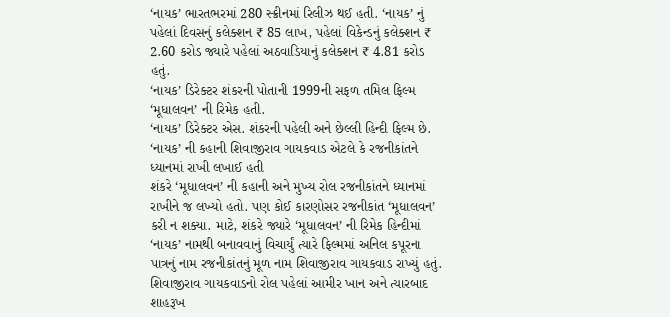‘નાયક’ ભારતભરમાં 280 સ્ક્રીનમાં રિલીઝ થઈ હતી. ‘નાયક’ નું પહેલાં દિવસનું કલેક્શન ₹ 85 લાખ, પહેલાં વિકેન્ડનું કલેક્શન ₹ 2.60 કરોડ જ્યારે પહેલાં અઠવાડિયાનું કલેક્શન ₹ 4.81 કરોડ હતું.
‘નાયક’ ડિરેક્ટર શંકરની પોતાની 1999ની સફળ તમિલ ફિલ્મ ‘મૂધાલવન’ ની રિમેક હતી.
‘નાયક’ ડિરેક્ટર એસ. શંકરની પહેલી અને છેલ્લી હિન્દી ફિલ્મ છે.
‘નાયક’ ની કહાની શિવાજીરાવ ગાયકવાડ એટલે કે રજનીકાંતને ધ્યાનમાં રાખી લખાઈ હતી
શંકરે ‘મૂધાલવન’ ની કહાની અને મુખ્ય રોલ રજનીકાંતને ધ્યાનમાં રાખીને જ લખ્યો હતો. પણ કોઈ કારણોસર રજનીકાંત ‘મૂધાલવન’ કરી ન શક્યા. માટે, શંકરે જ્યારે ‘મૂધાલવન’ ની રિમેક હિન્દીમાં ‘નાયક’ નામથી બનાવવાનું વિચાર્યું ત્યારે ફિલ્મમાં અનિલ કપૂરના પાત્રનું નામ રજનીકાંતનું મૂળ નામ શિવાજીરાવ ગાયકવાડ રાખ્યું હતું.
શિવાજીરાવ ગાયકવાડનો રોલ પહેલાં આમીર ખાન અને ત્યારબાદ શાહરૂખ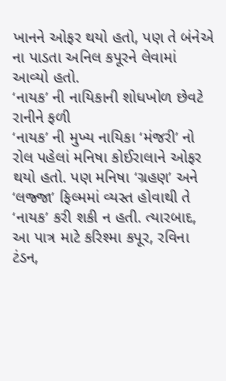ખાનને ઓફર થયો હતો, પણ તે બંનેએ ના પાડતા અનિલ કપૂરને લેવામાં આવ્યો હતો.
‘નાયક’ ની નાયિકાની શોધખોળ છેવટે રાનીને ફળી
‘નાયક’ ની મુખ્ય નાયિકા ‘મંજરી’ નો રોલ પહેલાં મનિષા કોઈરાલાને ઓફર થયો હતો. પણ મનિષા ‘ગ્રહણ’ અને ‘લજ્જા’ ફિલ્મમાં વ્યસ્ત હોવાથી તે ‘નાયક’ કરી શકી ન હતી. ત્યારબાદ, આ પાત્ર માટે કરિશ્મા કપૂર, રવિના ટંડન,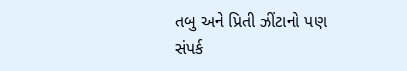તબુ અને પ્રિતી ઝીંટાનો પણ સંપર્ક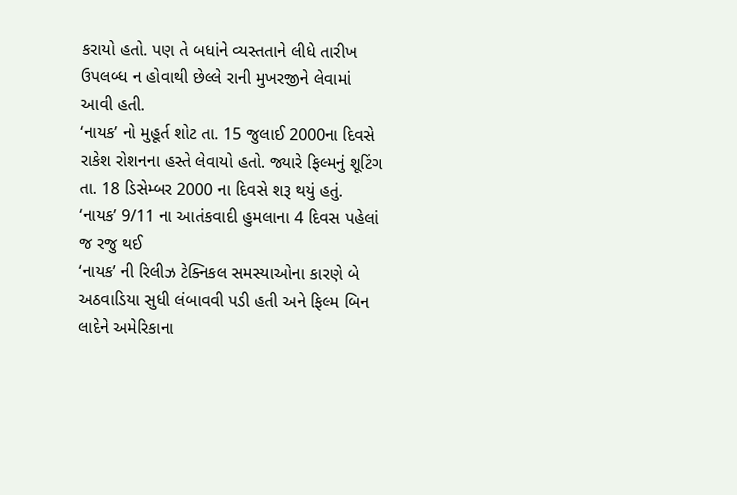કરાયો હતો. પણ તે બધાંને વ્યસ્તતાને લીધે તારીખ ઉપલબ્ધ ન હોવાથી છેલ્લે રાની મુખરજીને લેવામાં આવી હતી.
‘નાયક’ નો મુહૂર્ત શોટ તા. 15 જુલાઈ 2000ના દિવસે રાકેશ રોશનના હસ્તે લેવાયો હતો. જ્યારે ફિલ્મનું શૂટિંગ તા. 18 ડિસેમ્બર 2000 ના દિવસે શરૂ થયું હતું.
‘નાયક’ 9/11 ના આતંકવાદી હુમલાના 4 દિવસ પહેલાં જ રજુ થઈ
‘નાયક’ ની રિલીઝ ટેક્નિકલ સમસ્યાઓના કારણે બે અઠવાડિયા સુધી લંબાવવી પડી હતી અને ફિલ્મ બિન લાદેને અમેરિકાના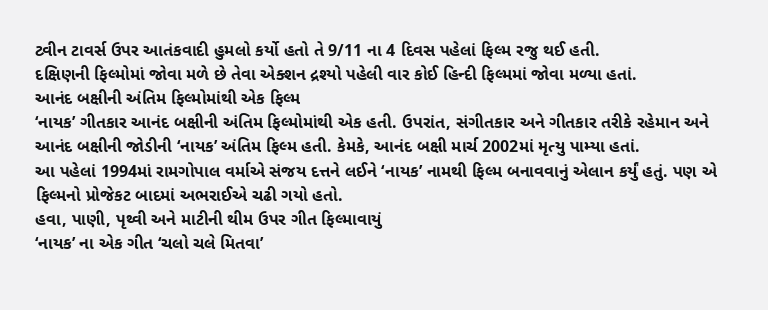ટ્વીન ટાવર્સ ઉપર આતંકવાદી હુમલો કર્યો હતો તે 9/11 ના 4 દિવસ પહેલાં ફિલ્મ રજુ થઈ હતી.
દક્ષિણની ફિલ્મોમાં જોવા મળે છે તેવા એક્શન દ્રશ્યો પહેલી વાર કોઈ હિન્દી ફિલ્મમાં જોવા મળ્યા હતાં.
આનંદ બક્ષીની અંતિમ ફિલ્મોમાંથી એક ફિલ્મ
‘નાયક’ ગીતકાર આનંદ બક્ષીની અંતિમ ફિલ્મોમાંથી એક હતી. ઉપરાંત, સંગીતકાર અને ગીતકાર તરીકે રહેમાન અને આનંદ બક્ષીની જોડીની ‘નાયક’ અંતિમ ફિલ્મ હતી. કેમકે, આનંદ બક્ષી માર્ચ 2002માં મૃત્યુ પામ્યા હતાં.
આ પહેલાં 1994માં રામગોપાલ વર્માએ સંજય દત્તને લઈને ‘નાયક’ નામથી ફિલ્મ બનાવવાનું એલાન કર્યું હતું. પણ એ ફિલ્મનો પ્રોજેકટ બાદમાં અભરાઈએ ચઢી ગયો હતો.
હવા, પાણી, પૃથ્વી અને માટીની થીમ ઉપર ગીત ફિલ્માવાયું
‘નાયક’ ના એક ગીત ‘ચલો ચલે મિતવા’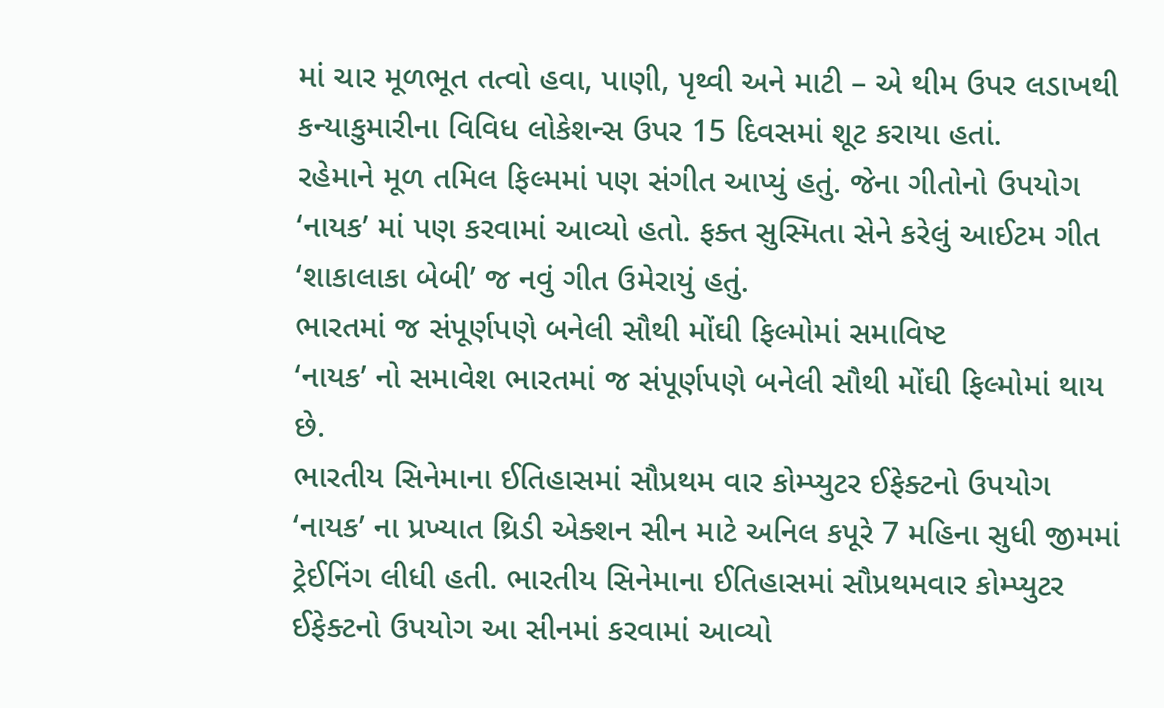માં ચાર મૂળભૂત તત્વો હવા, પાણી, પૃથ્વી અને માટી – એ થીમ ઉપર લડાખથી કન્યાકુમારીના વિવિધ લોકેશન્સ ઉપર 15 દિવસમાં શૂટ કરાયા હતાં.
રહેમાને મૂળ તમિલ ફિલ્મમાં પણ સંગીત આપ્યું હતું. જેના ગીતોનો ઉપયોગ ‘નાયક’ માં પણ કરવામાં આવ્યો હતો. ફક્ત સુસ્મિતા સેને કરેલું આઈટમ ગીત ‘શાકાલાકા બેબી’ જ નવું ગીત ઉમેરાયું હતું.
ભારતમાં જ સંપૂર્ણપણે બનેલી સૌથી મોંઘી ફિલ્મોમાં સમાવિષ્ટ
‘નાયક’ નો સમાવેશ ભારતમાં જ સંપૂર્ણપણે બનેલી સૌથી મોંઘી ફિલ્મોમાં થાય છે.
ભારતીય સિનેમાના ઈતિહાસમાં સૌપ્રથમ વાર કોમ્પ્યુટર ઈફેક્ટનો ઉપયોગ
‘નાયક’ ના પ્રખ્યાત થ્રિડી એક્શન સીન માટે અનિલ કપૂરે 7 મહિના સુધી જીમમાં ટ્રેઈનિંગ લીધી હતી. ભારતીય સિનેમાના ઈતિહાસમાં સૌપ્રથમવાર કોમ્પ્યુટર ઈફેક્ટનો ઉપયોગ આ સીનમાં કરવામાં આવ્યો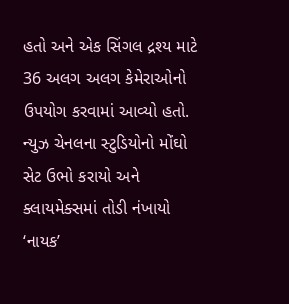હતો અને એક સિંગલ દ્રશ્ય માટે 36 અલગ અલગ કેમેરાઓનો ઉપયોગ કરવામાં આવ્યો હતો.
ન્યુઝ ચેનલના સ્ટુડિયોનો મોંઘો સેટ ઉભો કરાયો અને ક્લાયમેક્સમાં તોડી નંખાયો
‘નાયક’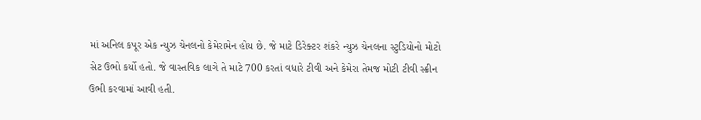માં અનિલ કપૂર એક ન્યુઝ ચેનલનો કેમેરામેન હોય છે. જે માટે ડિરેક્ટર શંકરે ન્યુઝ ચેનલના સ્ટુડિયોનો મોટો સેટ ઉભો કર્યો હતો. જે વાસ્તવિક લાગે તે માટે 700 કરતાં વધારે ટીવી અને કેમેરા તેમજ મોટી ટીવી સ્ક્રીન ઉભી કરવામાં આવી હતી.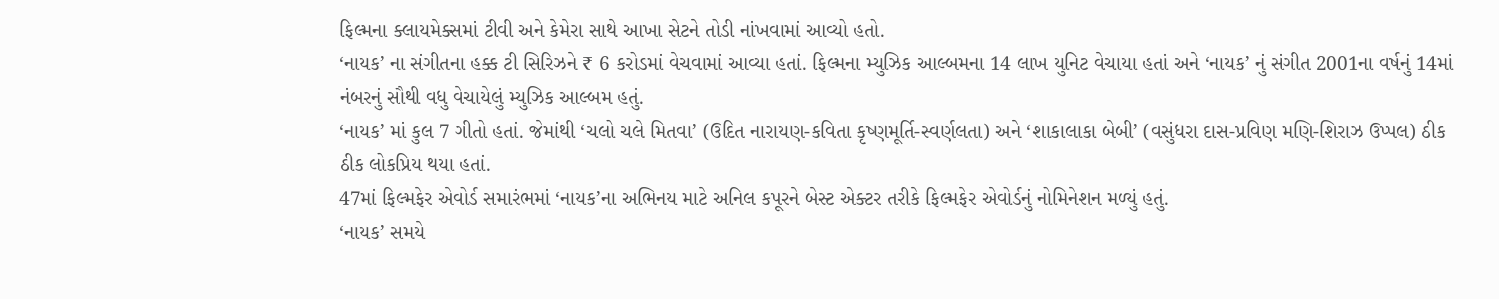ફિલ્મના ક્લાયમેક્સમાં ટીવી અને કેમેરા સાથે આખા સેટને તોડી નાંખવામાં આવ્યો હતો.
‘નાયક’ ના સંગીતના હક્ક ટી સિરિઝને ₹ 6 કરોડમાં વેચવામાં આવ્યા હતાં. ફિલ્મના મ્યુઝિક આલ્બમના 14 લાખ યુનિટ વેચાયા હતાં અને ‘નાયક’ નું સંગીત 2001ના વર્ષનું 14માં નંબરનું સૌથી વધુ વેચાયેલું મ્યુઝિક આલ્બમ હતું.
‘નાયક’ માં કુલ 7 ગીતો હતાં. જેમાંથી ‘ચલો ચલે મિતવા’ (ઉદિત નારાયણ-કવિતા કૃષ્ણમૂર્તિ-સ્વર્ણલતા) અને ‘શાકાલાકા બેબી’ (વસુંધરા દાસ-પ્રવિણ મણિ-શિરાઝ ઉપ્પલ) ઠીક ઠીક લોકપ્રિય થયા હતાં.
47માં ફિલ્મફેર એવોર્ડ સમારંભમાં ‘નાયક’ના અભિનય માટે અનિલ કપૂરને બેસ્ટ એક્ટર તરીકે ફિલ્મફેર એવોર્ડનું નોમિનેશન મળ્યું હતું.
‘નાયક’ સમયે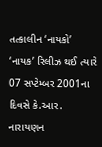તત્કાલીન ‘નાયકો’
‘નાયક’ રિલીઝ થઈ ત્યારે 07 સપ્ટેમ્બર 2001ના દિવસે કે.આર. નારાયણન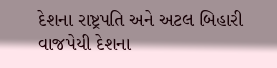દેશના રાષ્ટ્રપતિ અને અટલ બિહારી વાજપેયી દેશના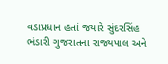વડાપ્રધાન હતાં જયારે સુંદરસિંહ ભંડારી ગુજરાતના રાજ્યપાલ અને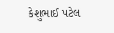કેશુભાઈ પટેલ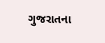ગુજરાતના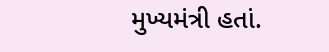મુખ્યમંત્રી હતાં.